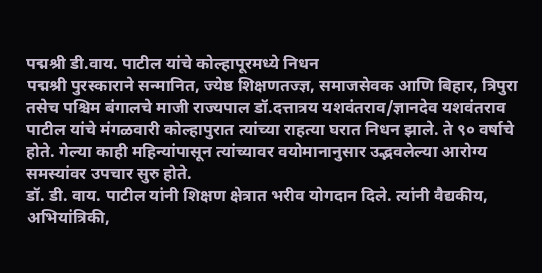पद्मश्री डी.वाय. पाटील यांचे कोल्हापूरमध्ये निधन
पद्मश्री पुरस्काराने सन्मानित, ज्येष्ठ शिक्षणतज्ज्ञ, समाजसेवक आणि बिहार, त्रिपुरा तसेच पश्चिम बंगालचे माजी राज्यपाल डॉ.दत्तात्रय यशवंतराव/ज्ञानदेव यशवंतराव पाटील यांचे मंगळवारी कोल्हापुरात त्यांच्या राहत्या घरात निधन झाले. ते ९० वर्षाचे होते. गेल्या काही महिन्यांपासून त्यांच्यावर वयोमानानुसार उद्भवलेल्या आरोग्य समस्यांवर उपचार सुरु होते.
डॉ. डी. वाय. पाटील यांनी शिक्षण क्षेत्रात भरीव योगदान दिले. त्यांनी वैद्यकीय, अभियांत्रिकी,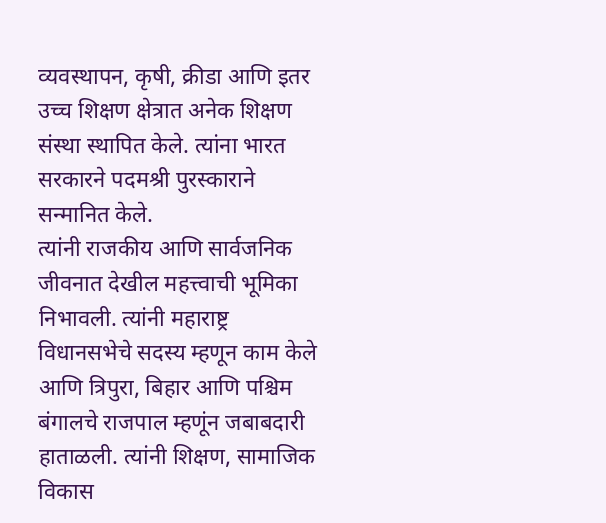व्यवस्थापन, कृषी, क्रीडा आणि इतर उच्च शिक्षण क्षेत्रात अनेक शिक्षण संस्था स्थापित केले. त्यांना भारत सरकारने पदमश्री पुरस्काराने सन्मानित केले.
त्यांनी राजकीय आणि सार्वजनिक जीवनात देखील महत्त्वाची भूमिका निभावली. त्यांनी महाराष्ट्र विधानसभेचे सदस्य म्हणून काम केले आणि त्रिपुरा, बिहार आणि पश्चिम बंगालचे राजपाल म्हणूंन जबाबदारी हाताळली. त्यांनी शिक्षण, सामाजिक विकास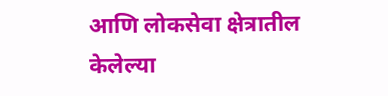आणि लोकसेवा क्षेत्रातील केलेल्या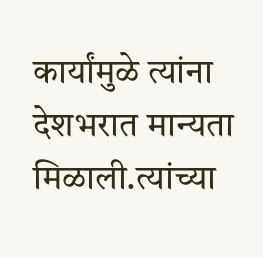कार्यांमुळे त्यांना देशभरात मान्यता मिळाली.त्यांच्या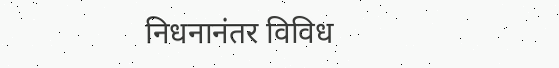निधनानंतर विविध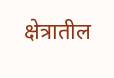क्षेत्रातील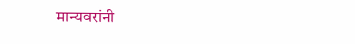मान्यवरांनी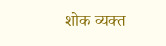शोक व्यक्त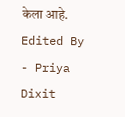केला आहे.
Edited By - Priya Dixit